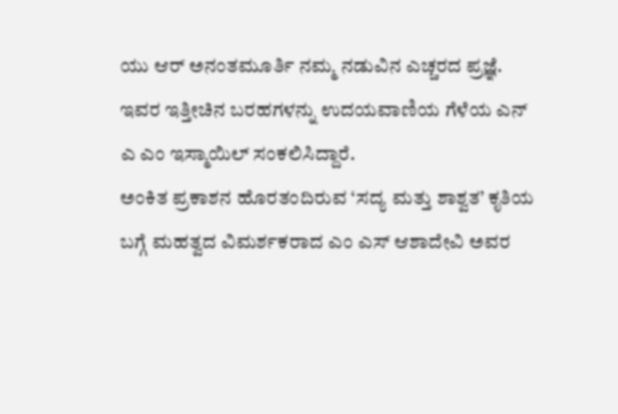ಯು ಆರ್ ಅನಂತಮೂರ್ತಿ ನಮ್ಮ ನಡುವಿನ ಎಚ್ಚರದ ಪ್ರಜ್ಞೆ. ಇವರ ಇತ್ತೀಚಿನ ಬರಹಗಳನ್ನು ಉದಯವಾಣಿಯ ಗೆಳೆಯ ಎನ್ ಎ ಎಂ ಇಸ್ಮಾಯಿಲ್ ಸಂಕಲಿಸಿದ್ದಾರೆ.
ಅಂಕಿತ ಪ್ರಕಾಶನ ಹೊರತಂದಿರುವ ‘ಸದ್ಯ ಮತ್ತು ಶಾಶ್ವತ’ ಕೃತಿಯ ಬಗ್ಗೆ ಮಹತ್ವದ ವಿಮರ್ಶಕರಾದ ಎಂ ಎಸ್ ಆಶಾದೇವಿ ಅವರ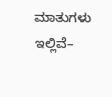ಮಾತುಗಳು ಇಲ್ಲಿವೆ–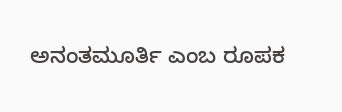ಅನಂತಮೂರ್ತಿ ಎಂಬ ರೂಪಕ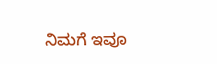ನಿಮಗೆ ಇವೂ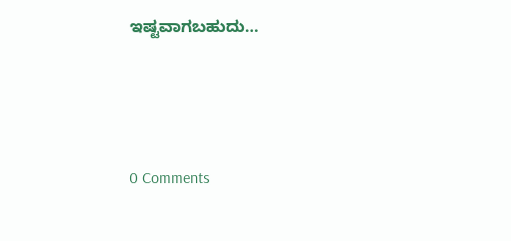ಇಷ್ಟವಾಗಬಹುದು…





0 Comments